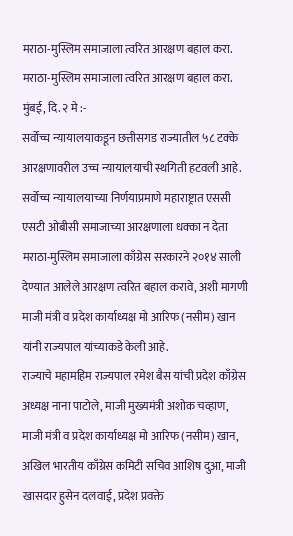मराठा-मुस्लिम समाजाला त्वरित आरक्षण बहाल करा.
मराठा-मुस्लिम समाजाला त्वरित आरक्षण बहाल करा.
मुंबई, दि. २ मे :-
सर्वोच्च न्यायालयाकडून छत्तीसगड राज्यातील ५८ टक्के आरक्षणावरील उच्च न्यायालयाची स्थगिती हटवली आहे. सर्वोच्च न्यायालयाच्या निर्णयाप्रमाणे महाराष्ट्रात एससी एसटी ओबीसी समाजाच्या आरक्षणाला धक्का न देता मराठा-मुस्लिम समाजाला काँग्रेस सरकारने २०१४ साली देण्यात आलेले आरक्षण त्वरित बहाल करावे, अशी मागणी माजी मंत्री व प्रदेश कार्याध्यक्ष मो आरिफ (नसीम) खान यांनी राज्यपाल यांच्याकडे केली आहे.
राज्याचे महामहिम राज्यपाल रमेश बैस यांची प्रदेश काँग्रेस अध्यक्ष नाना पाटोले, माजी मुख्यमंत्री अशोक चव्हाण, माजी मंत्री व प्रदेश कार्याध्यक्ष मो आरिफ (नसीम) खान, अखिल भारतीय काँग्रेस कमिटी सचिव आशिष दुआ, माजी खासदार हुसेन दलवाई, प्रदेश प्रवक्ते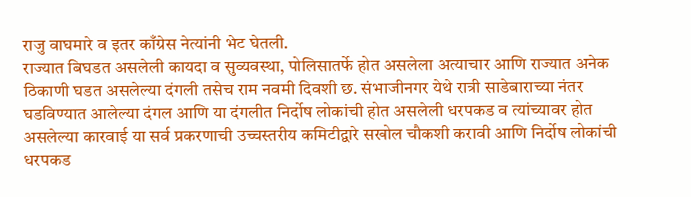राजु वाघमारे व इतर काँग्रेस नेत्यांनी भेट घेतली.
राज्यात बिघडत असलेली कायदा व सुव्यवस्था, पोलिसातर्फे होत असलेला अत्याचार आणि राज्यात अनेक ठिकाणी घडत असलेल्या दंगली तसेच राम नवमी दिवशी छ. संभाजीनगर येथे रात्री साडेबाराच्या नंतर घडविण्यात आलेल्या दंगल आणि या दंगलीत निर्दोष लोकांची होत असलेली धरपकड व त्यांच्यावर होत असलेल्या कारवाई या सर्व प्रकरणाची उच्चस्तरीय कमिटीद्वारे सखोल चौकशी करावी आणि निर्दोष लोकांची धरपकड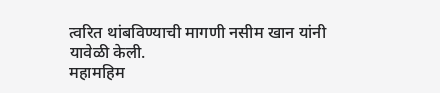त्वरित थांबविण्याची मागणी नसीम खान यांनी यावेळी केली.
महामहिम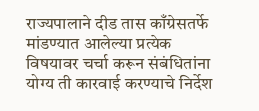राज्यपालाने दीड तास काँग्रेसतर्फे मांडण्यात आलेल्या प्रत्येक विषयावर चर्चा करून संबंधितांना योग्य ती कारवाई करण्याचे निर्देश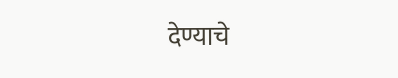देण्याचे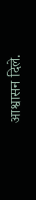आश्वासन दिले.